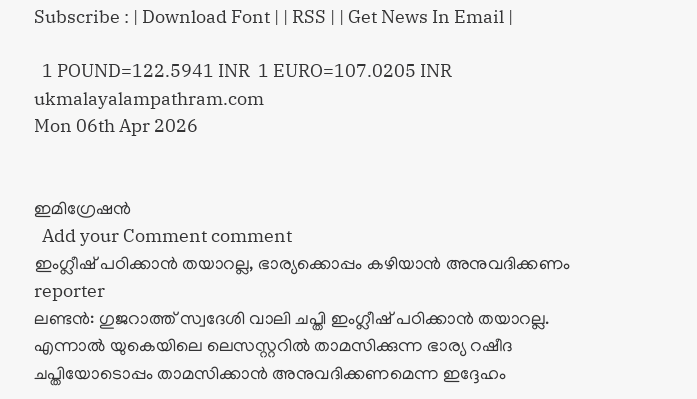Subscribe : | Download Font | | RSS | | Get News In Email |

  1 POUND=122.5941 INR  1 EURO=107.0205 INR
ukmalayalampathram.com
Mon 06th Apr 2026


ഇമിഗ്രേഷന്‍
  Add your Comment comment
ഇംഗ്ലീഷ് പഠിക്കാന്‍ തയാറല്ല, ഭാര്യക്കൊപ്പം കഴിയാന്‍ അനുവദിക്കണം
reporter
ലണ്ടന്‍: ഗുജറാത്ത് സ്വദേശി വാലി ചപ്തി ഇംഗ്ലീഷ് പഠിക്കാന്‍ തയാറല്ല. എന്നാല്‍ യുകെയിലെ ലെസസ്റ്ററില്‍ താമസിക്കുന്ന ഭാര്യ റഷീദ ചപ്തിയോടൊപ്പം താമസിക്കാന്‍ അനുവദിക്കണമെന്ന ഇദ്ദേഹം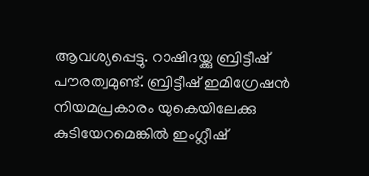ആവശ്യപ്പെട്ടു. റാഷിദയ്ക്കു ബ്രിട്ടീഷ് പൗരത്വമുണ്ട്. ബ്രിട്ടീഷ് ഇമിഗ്രേഷന്‍ നിയമപ്രകാരം യുകെയിലേക്കു കുടിയേറമെങ്കില്‍ ഇംഗ്ലീഷ്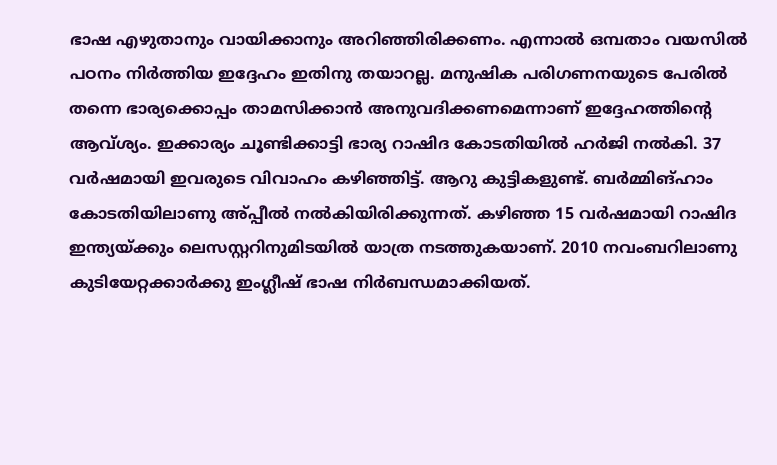ഭാഷ എഴുതാനും വായിക്കാനും അറിഞ്ഞിരിക്കണം. എന്നാല്‍ ഒമ്പതാം വയസില്‍ പഠനം നിര്‍ത്തിയ ഇദ്ദേഹം ഇതിനു തയാറല്ല. മനുഷിക പരിഗണനയുടെ പേരില്‍ തന്നെ ഭാര്യക്കൊപ്പം താമസിക്കാന്‍ അനുവദിക്കണമെന്നാണ് ഇദ്ദേഹത്തിന്റെ ആവ്ശ്യം. ഇക്കാര്യം ചൂണ്ടിക്കാട്ടി ഭാര്യ റാഷിദ കോടതിയില്‍ ഹര്‍ജി നല്‍കി. 37 വര്‍ഷമായി ഇവരുടെ വിവാഹം കഴിഞ്ഞിട്ട്. ആറു കുട്ടികളുണ്ട്. ബര്‍മ്മിങ്ഹാം കോടതിയിലാണു അ്പ്പീല്‍ നല്‍കിയിരിക്കുന്നത്. കഴിഞ്ഞ 15 വര്‍ഷമായി റാഷിദ ഇന്ത്യയ്ക്കും ലെസസ്റ്ററിനുമിടയില്‍ യാത്ര നടത്തുകയാണ്. 2010 നവംബറിലാണു കുടിയേറ്റക്കാര്‍ക്കു ഇംഗ്ലീഷ് ഭാഷ നിര്‍ബന്ധമാക്കിയത്.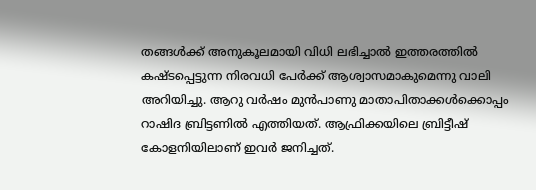തങ്ങള്‍ക്ക് അനുകൂലമായി വിധി ലഭിച്ചാല്‍ ഇത്തരത്തില്‍ കഷ്ടപ്പെട്ടുന്ന നിരവധി പേര്‍ക്ക് ആശ്വാസമാകുമെന്നു വാലി അറിയിച്ചു. ആറു വര്‍ഷം മുന്‍പാണു മാതാപിതാക്കള്‍ക്കൊപ്പം റാഷിദ ബ്രിട്ടണില്‍ എത്തിയത്. ആഫ്രിക്കയിലെ ബ്രിട്ടീഷ് കോളനിയിലാണ് ഇവര്‍ ജനിച്ചത്.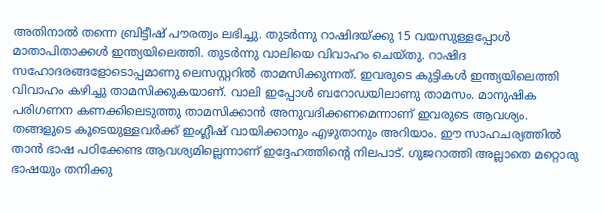അതിനാല്‍ തന്നെ ബ്രിട്ടീഷ് പൗരത്വം ലഭിച്ചു. തുടര്‍ന്നു റാഷിദയ്ക്കു 15 വയസുള്ളപ്പോള്‍ മാതാപിതാക്കള്‍ ഇന്ത്യയിലെത്തി. തുടര്‍ന്നു വാലിയെ വിവാഹം ചെയ്തു. റാഷിദ സഹോദരങ്ങളോടൊപ്പമാണു ലെസസ്റ്ററില്‍ താമസിക്കുന്നത്. ഇവരുടെ കുട്ടികള്‍ ഇന്ത്യയിലെത്തി വിവാഹം കഴിച്ചു താമസിക്കുകയാണ്. വാലി ഇപ്പോള്‍ ബറോഡയിലാണു താമസം. മാനുഷിക പരിഗണന കണക്കിലെടുത്തു താമസിക്കാന്‍ അനുവദിക്കണമെന്നാണ് ഇവരുടെ ആവശ്യം. തങ്ങളുടെ കൂടെയുള്ളവര്‍ക്ക് ഇംഗ്ലീഷ് വായിക്കാനും എഴുതാനും അറിയാം. ഈ സാഹചര്യത്തില്‍ താന്‍ ഭാഷ പഠിക്കേണ്ട ആവശ്യമില്ലെന്നാണ് ഇദ്ദേഹത്തിന്റെ നിലപാട്. ഗുജറാത്തി അല്ലാതെ മറ്റൊരു ഭാഷയും തനിക്കു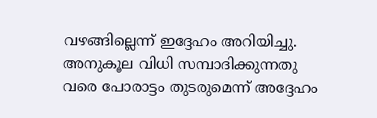വഴങ്ങില്ലെന്ന് ഇദ്ദേഹം അറിയിച്ചു. അനുകൂല വിധി സമ്പാദിക്കുന്നതു വരെ പോരാട്ടം തുടരുമെന്ന് അദ്ദേഹം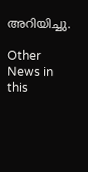അറിയിച്ചു.

Other News in this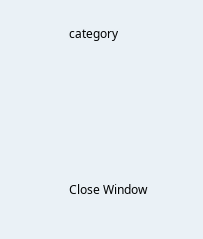category








Close Window